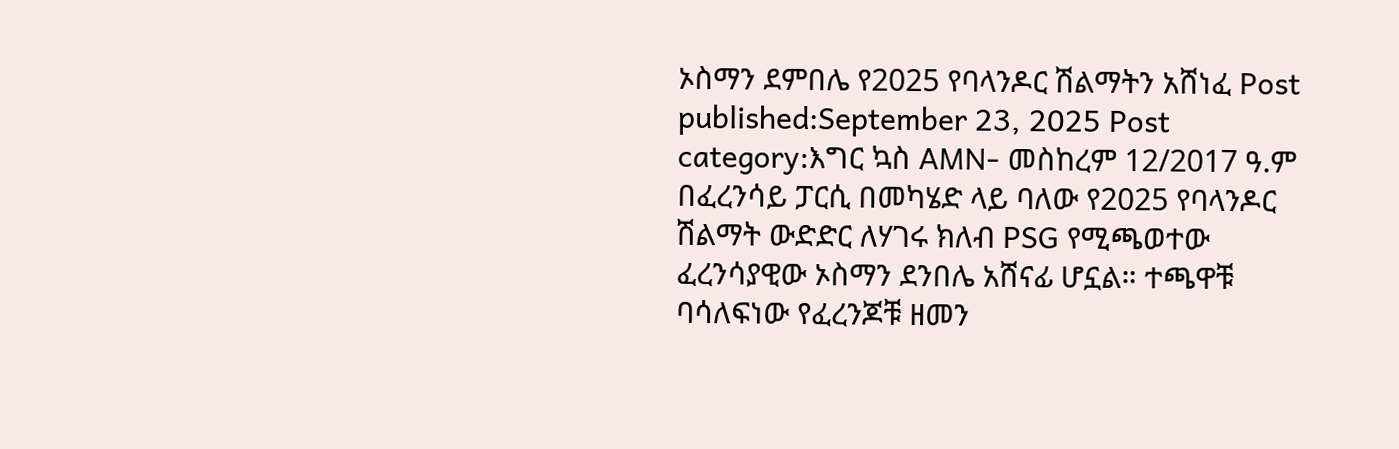ኦስማን ደምበሌ የ2025 የባላንዶር ሽልማትን አሸነፈ Post published:September 23, 2025 Post category:እግር ኳስ AMN- መስከረም 12/2017 ዓ.ም በፈረንሳይ ፓርሲ በመካሄድ ላይ ባለው የ2025 የባላንዶር ሽልማት ውድድር ለሃገሩ ክለብ PSG የሚጫወተው ፈረንሳያዊው ኦስማን ደንበሌ አሸናፊ ሆኗል። ተጫዋቹ ባሳለፍነው የፈረንጆቹ ዘመን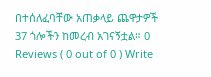በተሰለፈባቸው አጠቃላይ ጨዋታዎች 37 ጎሎችን ከመረብ አገናኝቷል። 0 Reviews ( 0 out of 0 ) Write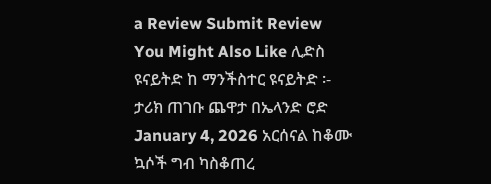a Review Submit Review You Might Also Like ሊድስ ዩናይትድ ከ ማንችስተር ዩናይትድ ፡- ታሪክ ጠገቡ ጨዋታ በኤላንድ ሮድ January 4, 2026 አርሰናል ከቆሙ ኳሶች ግብ ካስቆጠረ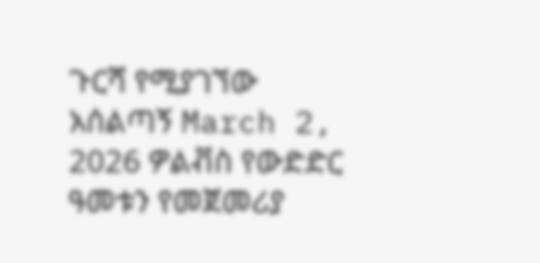ጉርሻ የሚያገኘው አሰልጣኝ March 2, 2026 ዎልቭስ የውድድር ዓመቱን የመጀመሪያ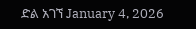ድል አገኘ January 4, 2026